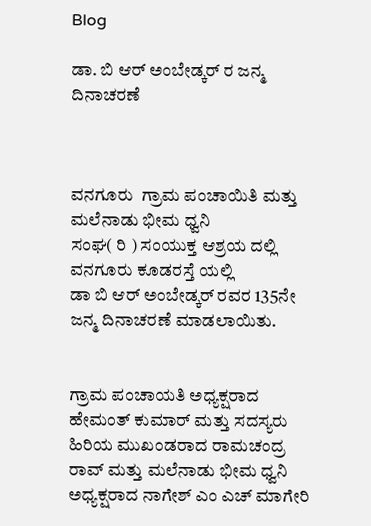Blog

ಡಾ. ಬಿ ಆರ್ ಅಂಬೇಡ್ಕರ್ ರ ಜನ್ಮ ದಿನಾಚರಣೆ



ವನಗೂರು  ಗ್ರಾಮ ಪಂಚಾಯಿತಿ ಮತ್ತು ಮಲೆನಾಡು ಭೀಮ ಧ್ವನಿ
ಸಂಘ( ರಿ ) ಸಂಯುಕ್ತ ಆಶ್ರಯ ದಲ್ಲಿ ವನಗೂರು ಕೂಡರಸ್ತೆ ಯಲ್ಲಿ
ಡಾ ಬಿ ಆರ್ ಅಂಬೇಡ್ಕರ್ ರವರ 135ನೇ ಜನ್ಮ ದಿನಾಚರಣೆ ಮಾಡಲಾಯಿತು.


ಗ್ರಾಮ ಪಂಚಾಯತಿ ಅಧ್ಯಕ್ಷರಾದ ಹೇಮಂತ್ ಕುಮಾರ್ ಮತ್ತು ಸದಸ್ಯರು ಹಿರಿಯ ಮುಖಂಡರಾದ ರಾಮಚಂದ್ರ ರಾವ್ ಮತ್ತು ಮಲೆನಾಡು ಭೀಮ ಧ್ವನಿ ಅಧ್ಯಕ್ಷರಾದ ನಾಗೇಶ್ ಎಂ ಎಚ್ ಮಾಗೇರಿ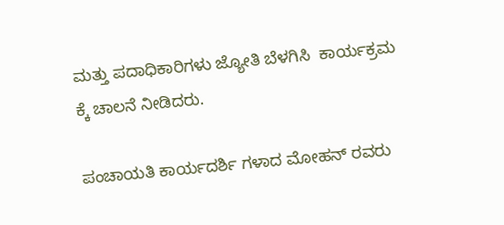ಮತ್ತು ಪದಾಧಿಕಾರಿಗಳು ಜ್ಯೋತಿ ಬೆಳಗಿಸಿ  ಕಾರ್ಯಕ್ರಮ ಕ್ಕೆ ಚಾಲನೆ ನೀಡಿದರು.

ಪಂಚಾಯತಿ ಕಾರ್ಯದರ್ಶಿ ಗಳಾದ ಮೋಹನ್ ರವರು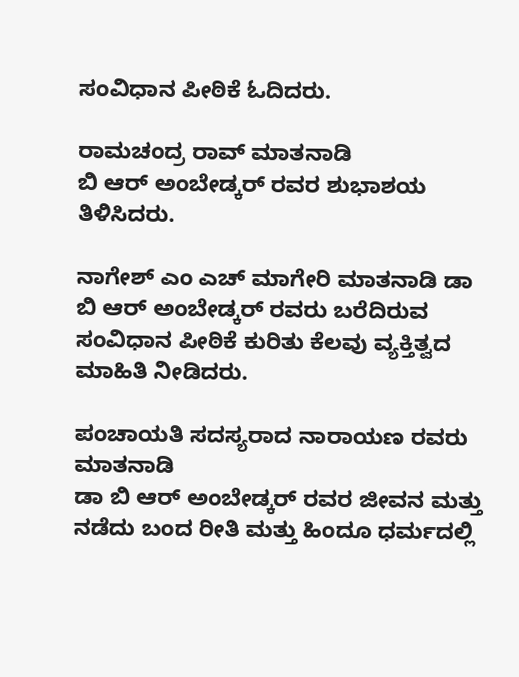ಸಂವಿಧಾನ ಪೀಠಿಕೆ ಓದಿದರು.

ರಾಮಚಂದ್ರ ರಾವ್ ಮಾತನಾಡಿ
ಬಿ ಆರ್ ಅಂಬೇಡ್ಕರ್ ರವರ ಶುಭಾಶಯ ತಿಳಿಸಿದರು.

ನಾಗೇಶ್ ಎಂ ಎಚ್ ಮಾಗೇರಿ ಮಾತನಾಡಿ ಡಾ ಬಿ ಆರ್ ಅಂಬೇಡ್ಕರ್ ರವರು ಬರೆದಿರುವ ಸಂವಿಧಾನ ಪೀಠಿಕೆ ಕುರಿತು ಕೆಲವು ವ್ಯಕ್ತಿತ್ವದ ಮಾಹಿತಿ ನೀಡಿದರು.

ಪಂಚಾಯತಿ ಸದಸ್ಯರಾದ ನಾರಾಯಣ ರವರು ಮಾತನಾಡಿ
ಡಾ ಬಿ ಆರ್ ಅಂಬೇಡ್ಕರ್ ರವರ ಜೀವನ ಮತ್ತು ನಡೆದು ಬಂದ ರೀತಿ ಮತ್ತು ಹಿಂದೂ ಧರ್ಮದಲ್ಲಿ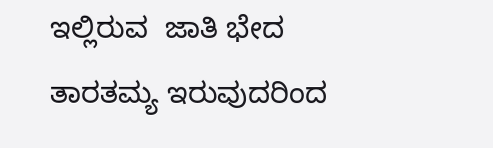ಇಲ್ಲಿರುವ  ಜಾತಿ ಭೇದ  ತಾರತಮ್ಯ ಇರುವುದರಿಂದ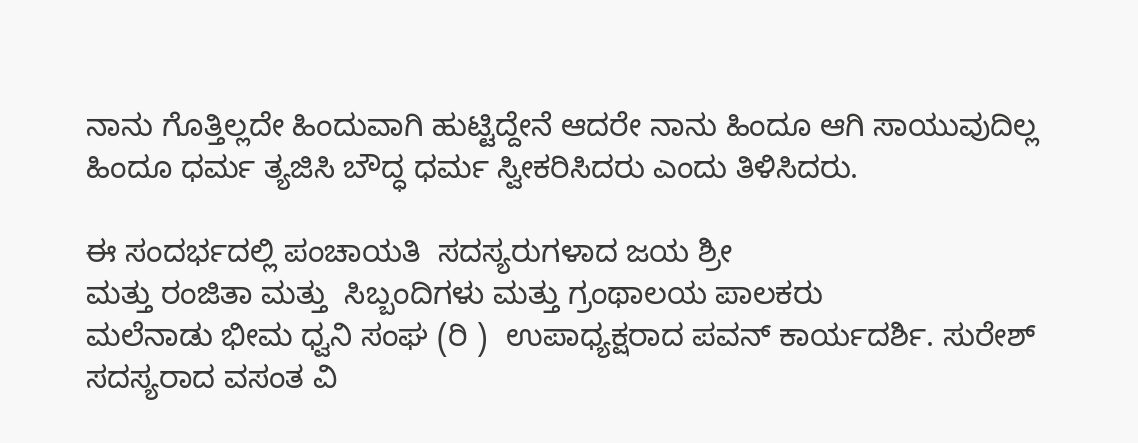ನಾನು ಗೊತ್ತಿಲ್ಲದೇ ಹಿಂದುವಾಗಿ ಹುಟ್ಟಿದ್ದೇನೆ ಆದರೇ ನಾನು ಹಿಂದೂ ಆಗಿ ಸಾಯುವುದಿಲ್ಲ
ಹಿಂದೂ ಧರ್ಮ ತ್ಯಜಿಸಿ ಬೌದ್ಧ ಧರ್ಮ ಸ್ವೀಕರಿಸಿದರು ಎಂದು ತಿಳಿಸಿದರು.

ಈ ಸಂದರ್ಭದಲ್ಲಿ ಪಂಚಾಯತಿ  ಸದಸ್ಯರುಗಳಾದ ಜಯ ಶ್ರೀ
ಮತ್ತು ರಂಜಿತಾ ಮತ್ತು  ಸಿಬ್ಬಂದಿಗಳು ಮತ್ತು ಗ್ರಂಥಾಲಯ ಪಾಲಕರು
ಮಲೆನಾಡು ಭೀಮ ಧ್ವನಿ ಸಂಘ (ರಿ )  ಉಪಾಧ್ಯಕ್ಷರಾದ ಪವನ್ ಕಾರ್ಯದರ್ಶಿ. ಸುರೇಶ್ ಸದಸ್ಯರಾದ ವಸಂತ ವಿ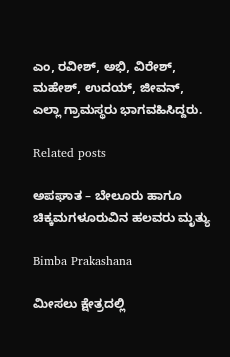ಎಂ, ರವೀಶ್, ಅಭಿ, ವಿರೇಶ್, ಮಹೇಶ್, ಉದಯ್, ಜೀವನ್,
ಎಲ್ಲಾ ಗ್ರಾಮಸ್ಥರು ಭಾಗವಹಿಸಿದ್ದರು.

Related posts

ಅಪಘಾತ – ಬೇಲೂರು ಹಾಗೂ ಚಿಕ್ಕಮಗಳೂರುವಿನ ಹಲವರು ಮೃತ್ಯು

Bimba Prakashana

ಮೀಸಲು ಕ್ಷೇತ್ರದಲ್ಲಿ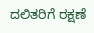ದಲಿತರಿಗೆ ರಕ್ಷಣೆ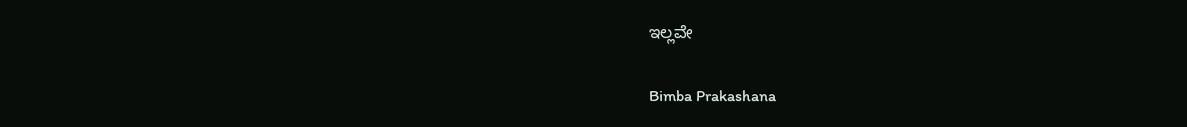ಇಲ್ಲವೇ

Bimba Prakashana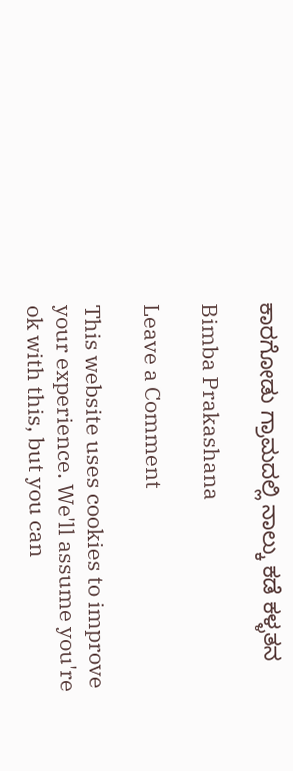ಕಾರಗೋಡು ಗ್ರಾಮದಲ್ಲಿ ನಾಲ್ಕು ಕಡೆ ಕಳ್ಳತನ

Bimba Prakashana

Leave a Comment

This website uses cookies to improve your experience. We'll assume you're ok with this, but you can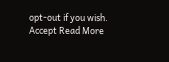opt-out if you wish. Accept Read More